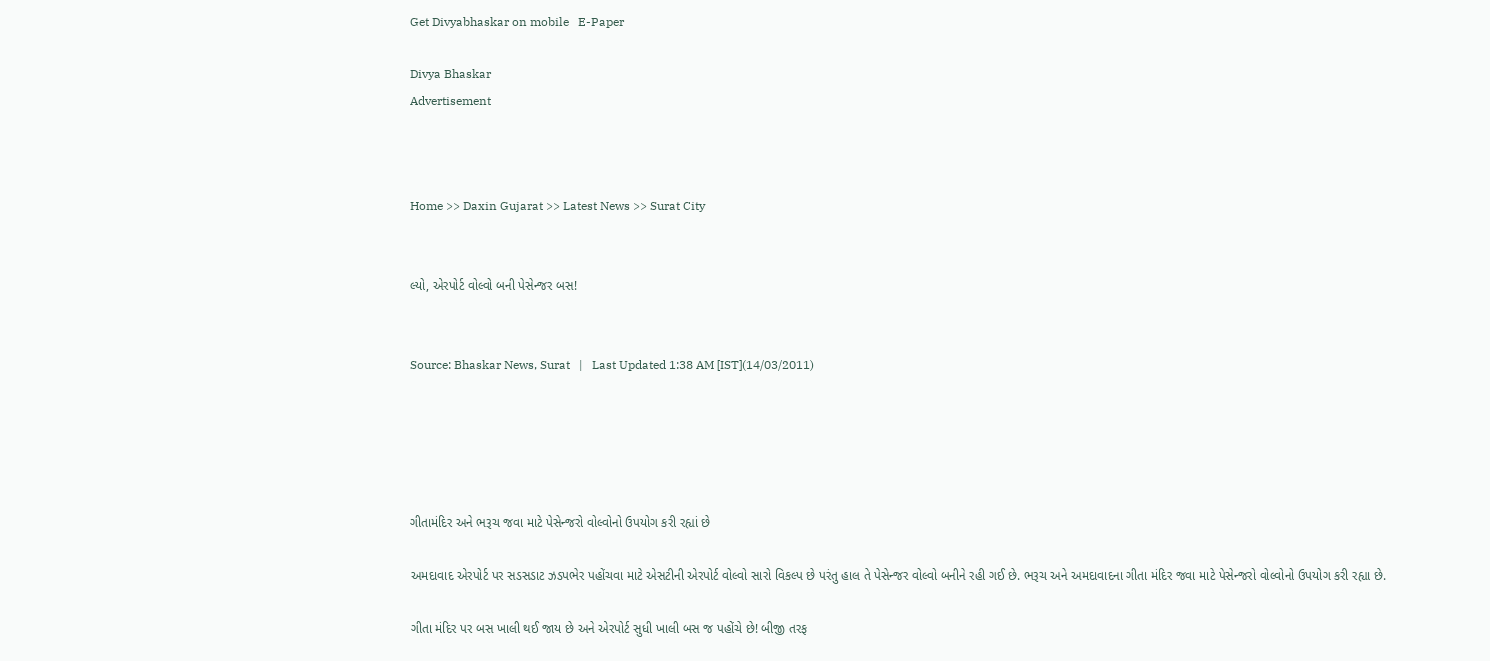Get Divyabhaskar on mobile   E-Paper

Divya Bhaskar
Advertisement



Home >> Daxin Gujarat >> Latest News >> Surat City


લ્યો, એરપોર્ટ વોલ્વો બની પેસેન્જર બસ!


Source: Bhaskar News, Surat   |   Last Updated 1:38 AM [IST](14/03/2011)





ગીતામંદિર અને ભરૂચ જવા માટે પેસેન્જરો વોલ્વોનો ઉપયોગ કરી રહ્યાં છે

અમદાવાદ એરપોર્ટ પર સડસડાટ ઝડપભેર પહોંચવા માટે એસટીની એરપોર્ટ વોલ્વો સારો વિકલ્પ છે પરંતુ હાલ તે પેસેન્જર વોલ્વો બનીને રહી ગઈ છે. ભરૂચ અને અમદાવાદના ગીતા મંદિર જવા માટે પેસેન્જરો વોલ્વોનો ઉપયોગ કરી રહ્યા છે.

ગીતા મંદિર પર બસ ખાલી થઈ જાય છે અને એરપોર્ટ સુધી ખાલી બસ જ પહોંચે છે! બીજી તરફ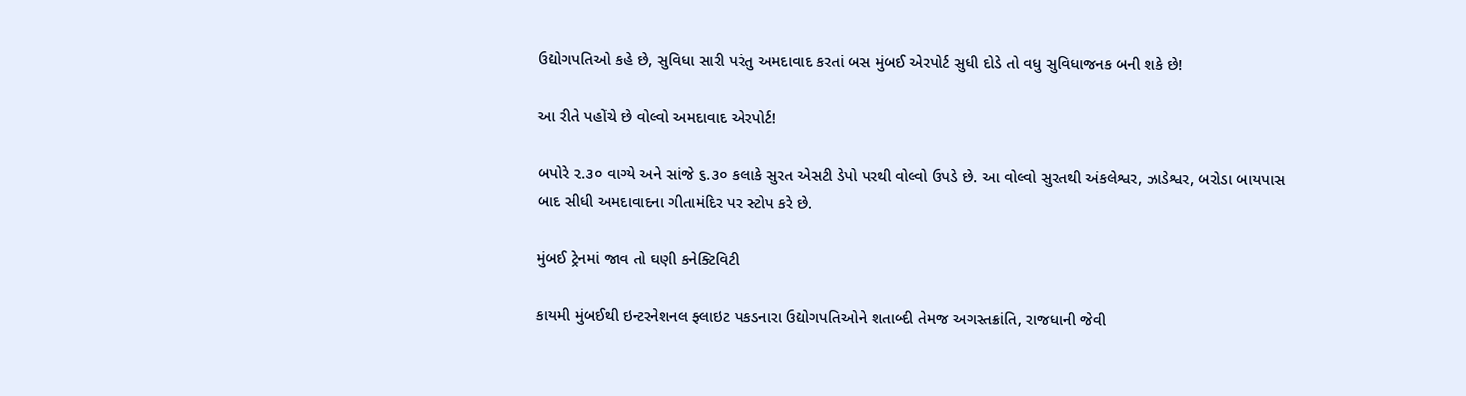ઉદ્યોગપતિઓ કહે છે, સુવિધા સારી પરંતુ અમદાવાદ કરતાં બસ મુંબઈ એરપોર્ટ સુધી દોડે તો વધુ સુવિધાજનક બની શકે છે!

આ રીતે પહોંચે છે વોલ્વો અમદાવાદ એરપોર્ટ!

બપોરે ૨.૩૦ વાગ્યે અને સાંજે ૬.૩૦ કલાકે સુરત એસટી ડેપો પરથી વોલ્વો ઉપડે છે. આ વોલ્વો સુરતથી અંકલેશ્વર, ઝાડેશ્વર, બરોડા બાયપાસ બાદ સીધી અમદાવાદના ગીતામંદિર પર સ્ટોપ કરે છે.

મુંબઈ ટ્રેનમાં જાવ તો ઘણી કનેક્ટિવિટી

કાયમી મુંબઈથી ઇન્ટરનેશનલ ફ્લાઇટ પકડનારા ઉદ્યોગપતિઓને શતાબ્દી તેમજ અગસ્તક્રાંતિ, રાજધાની જેવી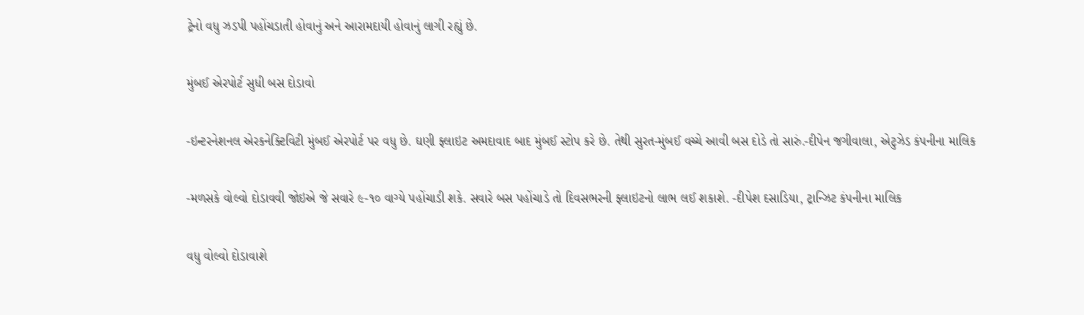ટ્રેનો વધુ ઝડપી પહોંચડાતી હોવાનું અને આરામદાયી હોવાનું લાગી રહ્યું છે.

મુંબઈ એરપોર્ટ સુધી બસ દોડાવો

-ઇન્ટરનેશનલ એરકનેક્ટિવિટી મુંબઈ એરપોર્ટ પર વધુ છે. ઘણી ફ્લાઇટ અમદાવાદ બાદ મુંબઈ સ્ટોપ કરે છે. તેથી સુરત-મુંબઈ વચ્ચે આવી બસ દોડે તો સારું.-દીપેન જગીવાલા, એટુઝેડ કંપનીના માલિક

-મળસકે વોલ્વો દોડાવવી જોઇએ જે સવારે ૯-૧૦ વાગ્યે પહોંચાડી શકે. સવારે બસ પહોંચાડે તો દિવસભરની ફ્લાઇટનો લાભ લઈ શકાશે. -દીપેશ દસાડિયા, ટ્રાન્ઝિટ કંપનીના માલિક

વધુ વોલ્વો દોડાવાશે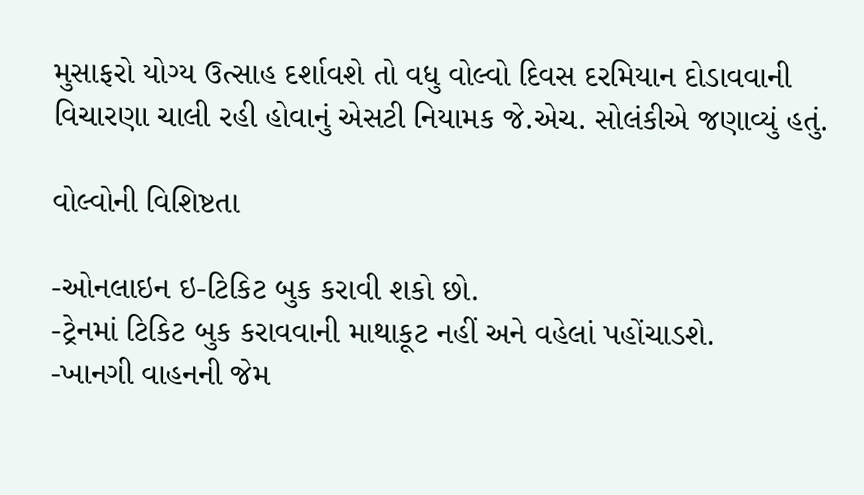મુસાફરો યોગ્ય ઉત્સાહ દર્શાવશે તો વધુ વોલ્વો દિવસ દરમિયાન દોડાવવાની વિચારણા ચાલી રહી હોવાનું એસટી નિયામક જે.એચ. સોલંકીએ જણાવ્યું હતું.

વોલ્વોની વિશિષ્ટતા

-ઓનલાઇન ઇ-ટિકિટ બુક કરાવી શકો છો.
-ટ્રેનમાં ટિકિટ બુક કરાવવાની માથાકૂટ નહીં અને વહેલાં પહોંચાડશે.
-ખાનગી વાહનની જેમ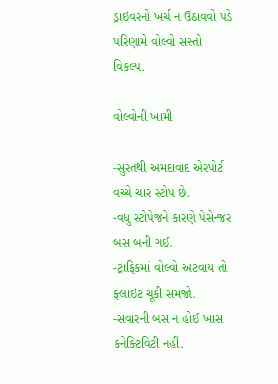ડ્રાઇવરનો ખર્ચ ન ઉઠાવવો પડે પરિણામે વોલ્વો સસ્તો વિકલ્પ.

વોલ્વોની ખામી

-સુરતથી અમદાવાદ એરપોર્ટ વચ્ચે ચાર સ્ટોપ છે.
-વધુ સ્ટોપેજને કારણે પેસેન્જર બસ બની ગઈ.
-ટ્રાફિકમાં વોલ્વો અટવાય તો ફ્લાઇટ ચૂકી સમજો.
-સવારની બસ ન હોઈ ખાસ કનેક્ટિવિટી નહીં.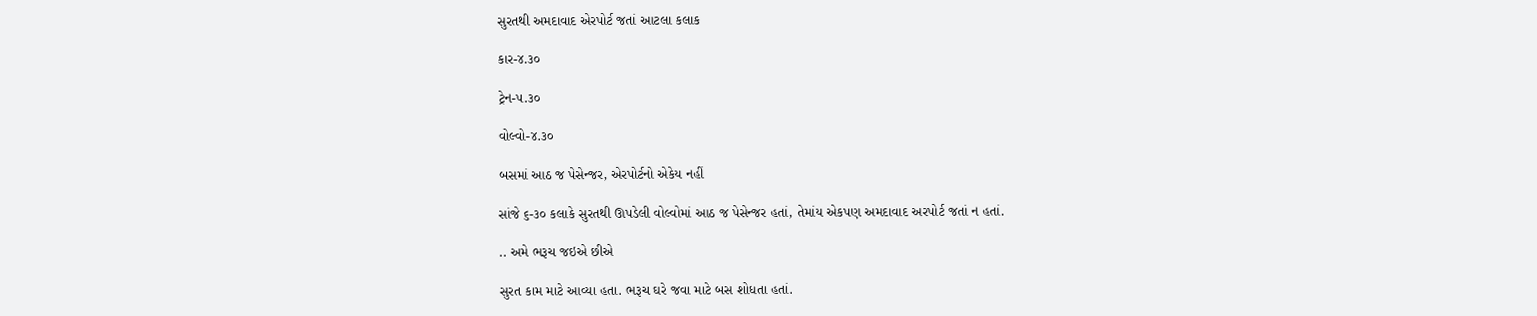સુરતથી અમદાવાદ એરપોર્ટ જતાં આટલા કલાક

કાર-૪.૩૦

ટ્રેન-૫.૩૦

વોલ્વો-૪.૩૦

બસમાં આઠ જ પેસેન્જર, એરપોર્ટનો એકેય નહીં

સાંજે ૬-૩૦ કલાકે સુરતથી ઊપડેલી વોલ્વોમાં આઠ જ પેસેન્જર હતાં, તેમાંય એકપણ અમદાવાદ અરપોર્ટ જતાં ન હતાં.

.. અમે ભરૂચ જઇએ છીએ

સુરત કામ માટે આવ્યા હતા. ભરૂચ ઘરે જવા માટે બસ શોધતા હતાં.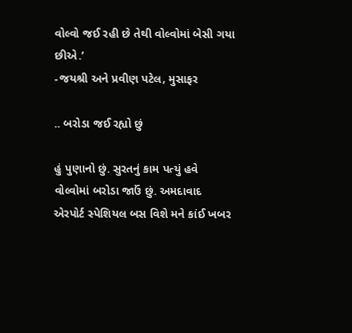વોલ્વો જઈ રહી છે તેથી વોલ્વોમાં બેસી ગયા છીએ.’
-જયશ્રી અને પ્રવીણ પટેલ, મુસાફર

.. બરોડા જઈ રહ્યો છું

હું પુણાનો છું. સુરતનું કામ પત્યું હવે વોલ્વોમાં બરોડા જાઉં છું. અમદાવાદ એરપોર્ટ સ્પેશિયલ બસ વિશે મને કાંઈ ખબર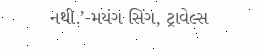નથી.’-મયંગ સિંગ, ટ્રાવેલ્સ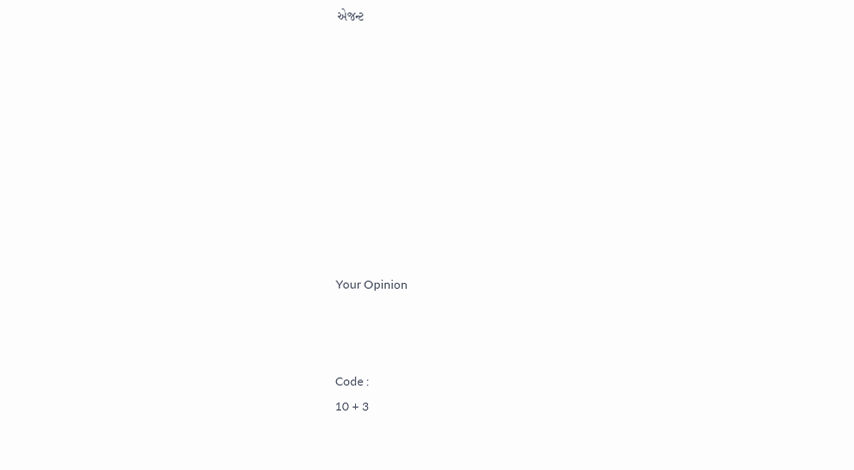એજન્ટ










Your Opinion



Code :
10 + 3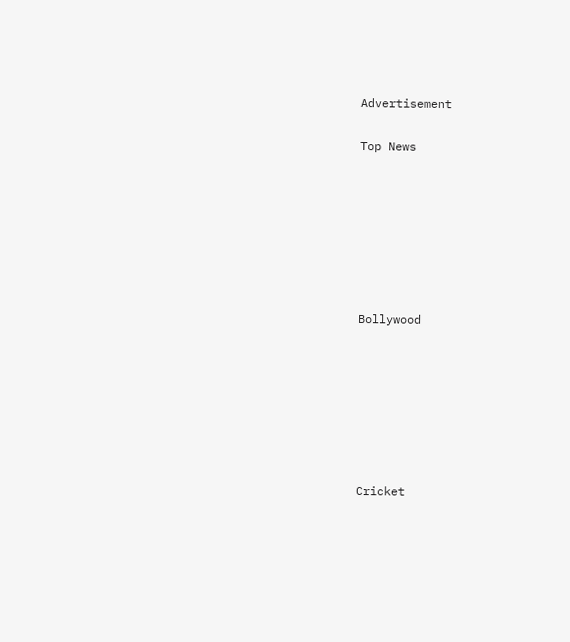Advertisement


Top News











Bollywood











Cricket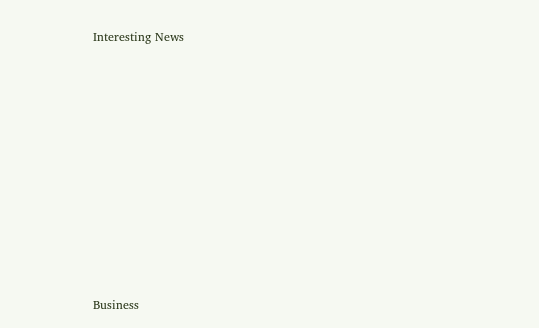Interesting News











Business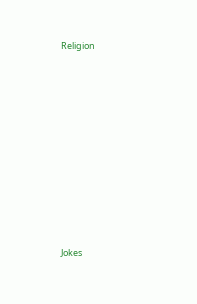Religion











Jokes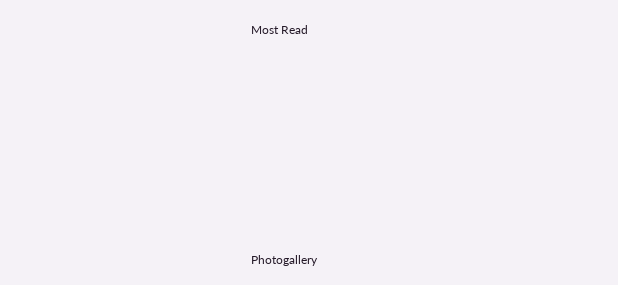Most Read











Photogallery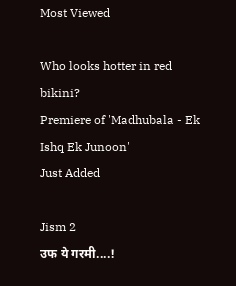Most Viewed

Who looks hotter in red bikini?
Premiere of 'Madhubala - Ek Ishq Ek Junoon'
Just Added

Jism 2
उफ ये गरमी....!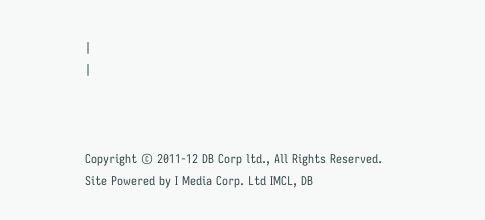|
|



Copyright © 2011-12 DB Corp ltd., All Rights Reserved.
Site Powered by I Media Corp. Ltd IMCL, DB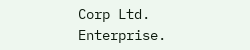Corp Ltd. Enterprise.